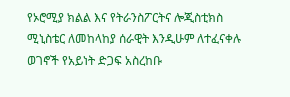የኦሮሚያ ክልል እና የትራንስፖርትና ሎጂስቲክስ ሚኒስቴር ለመከላከያ ሰራዊት እንዲሁም ለተፈናቀሉ ወገኖች የአይነት ድጋፍ አስረከቡ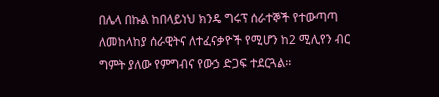በሌላ በኩል ከበላይነህ ክንዴ ግሩፕ ሰራተኞች የተውጣጣ ለመከላከያ ሰራዊትና ለተፈናቃዮች የሚሆን ከ2 ሚሊየን ብር ግምት ያለው የምግብና የውኃ ድጋፍ ተደርጓል፡፡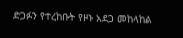ድጋፉን የተረከቡት የዞኑ አደጋ መከላከል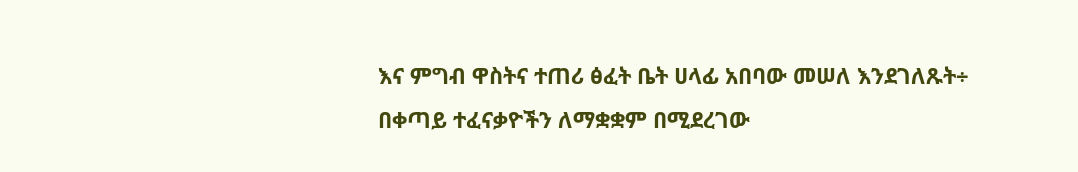እና ምግብ ዋስትና ተጠሪ ፅፈት ቤት ሀላፊ አበባው መሠለ እንደገለጹት÷ በቀጣይ ተፈናቃዮችን ለማቋቋም በሚደረገው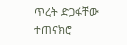ጥረት ድጋፋቸው ተጠናክሮ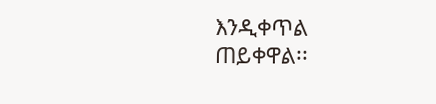እንዲቀጥል ጠይቀዋል፡፡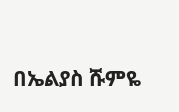በኤልያስ ሹምዬ